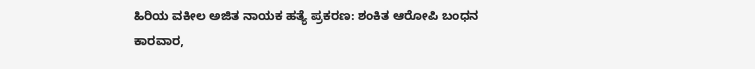ಹಿರಿಯ ವಕೀಲ ಅಜಿತ ನಾಯಕ ಹತ್ಯೆ ಪ್ರಕರಣ: ಶಂಕಿತ ಆರೋಪಿ ಬಂಧನ
ಕಾರವಾರ,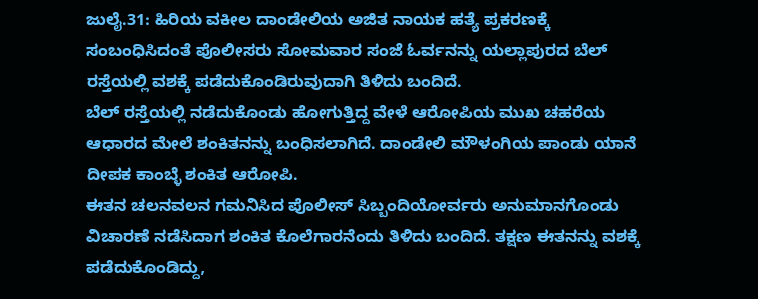ಜುಲೈ.31: ಹಿರಿಯ ವಕೀಲ ದಾಂಡೇಲಿಯ ಅಜಿತ ನಾಯಕ ಹತ್ಯೆ ಪ್ರಕರಣಕ್ಕೆ ಸಂಬಂಧಿಸಿದಂತೆ ಪೊಲೀಸರು ಸೋಮವಾರ ಸಂಜೆ ಓರ್ವನನ್ನು ಯಲ್ಲಾಪುರದ ಬೆಲ್ ರಸ್ತೆಯಲ್ಲಿ ವಶಕ್ಕೆ ಪಡೆದುಕೊಂಡಿರುವುದಾಗಿ ತಿಳಿದು ಬಂದಿದೆ.
ಬೆಲ್ ರಸ್ತೆಯಲ್ಲಿ ನಡೆದುಕೊಂಡು ಹೋಗುತ್ತಿದ್ದ ವೇಳೆ ಆರೋಪಿಯ ಮುಖ ಚಹರೆಯ ಆಧಾರದ ಮೇಲೆ ಶಂಕಿತನನ್ನು ಬಂಧಿಸಲಾಗಿದೆ. ದಾಂಡೇಲಿ ಮೌಳಂಗಿಯ ಪಾಂಡು ಯಾನೆ ದೀಪಕ ಕಾಂಬ್ಳೆ ಶಂಕಿತ ಆರೋಪಿ.
ಈತನ ಚಲನವಲನ ಗಮನಿಸಿದ ಪೊಲೀಸ್ ಸಿಬ್ಬಂದಿಯೋರ್ವರು ಅನುಮಾನಗೊಂಡು ವಿಚಾರಣೆ ನಡೆಸಿದಾಗ ಶಂಕಿತ ಕೊಲೆಗಾರನೆಂದು ತಿಳಿದು ಬಂದಿದೆ. ತಕ್ಷಣ ಈತನನ್ನು ವಶಕ್ಕೆ ಪಡೆದುಕೊಂಡಿದ್ದು,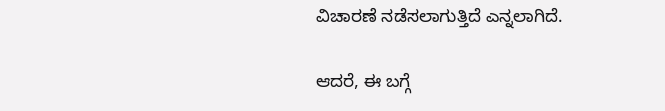ವಿಚಾರಣೆ ನಡೆಸಲಾಗುತ್ತಿದೆ ಎನ್ನಲಾಗಿದೆ.

ಆದರೆ, ಈ ಬಗ್ಗೆ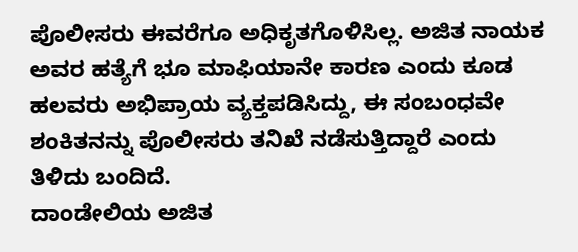ಪೊಲೀಸರು ಈವರೆಗೂ ಅಧಿಕೃತಗೊಳಿಸಿಲ್ಲ. ಅಜಿತ ನಾಯಕ ಅವರ ಹತ್ಯೆಗೆ ಭೂ ಮಾಫಿಯಾನೇ ಕಾರಣ ಎಂದು ಕೂಡ ಹಲವರು ಅಭಿಪ್ರಾಯ ವ್ಯಕ್ತಪಡಿಸಿದ್ದು, ಈ ಸಂಬಂಧವೇ ಶಂಕಿತನನ್ನು ಪೊಲೀಸರು ತನಿಖೆ ನಡೆಸುತ್ತಿದ್ದಾರೆ ಎಂದು ತಿಳಿದು ಬಂದಿದೆ.
ದಾಂಡೇಲಿಯ ಅಜಿತ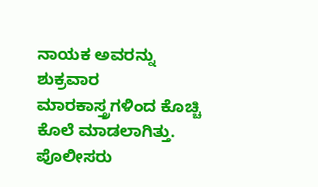ನಾಯಕ ಅವರನ್ನು ಶುಕ್ರವಾರ ಮಾರಕಾಸ್ತ್ರಗಳಿಂದ ಕೊಚ್ಚಿ ಕೊಲೆ ಮಾಡಲಾಗಿತ್ತು. ಪೊಲೀಸರು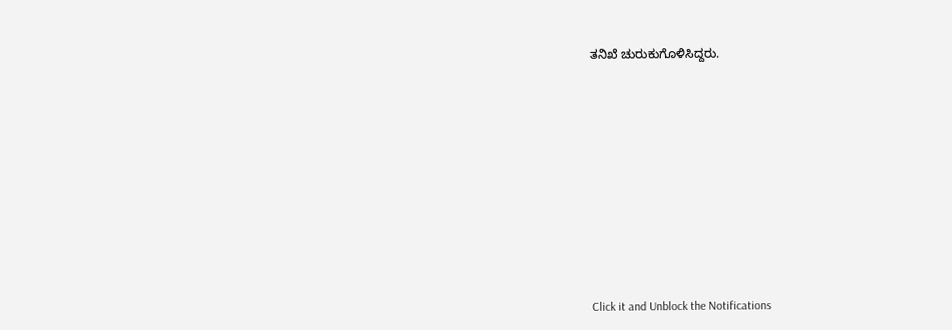ತನಿಖೆ ಚುರುಕುಗೊಳಿಸಿದ್ದರು.












Click it and Unblock the Notifications